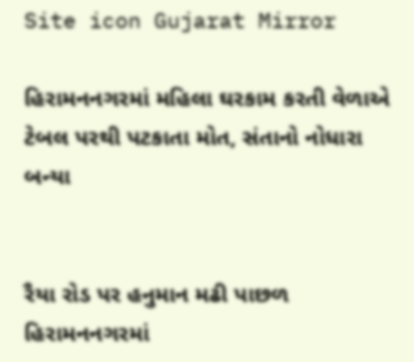Site icon Gujarat Mirror

હિરામનનગરમાં મહિલા ઘરકામ કરતી વેળાએ ટેબલ પરથી પટકાતા મોત, સંતાનો નોધારા બન્યા


રૈયા રોડ પર હનુમાન મઢી પાછળ હિરામનનગરમાં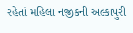રહેતાં મહિલા નજીકની અલ્કાપુરી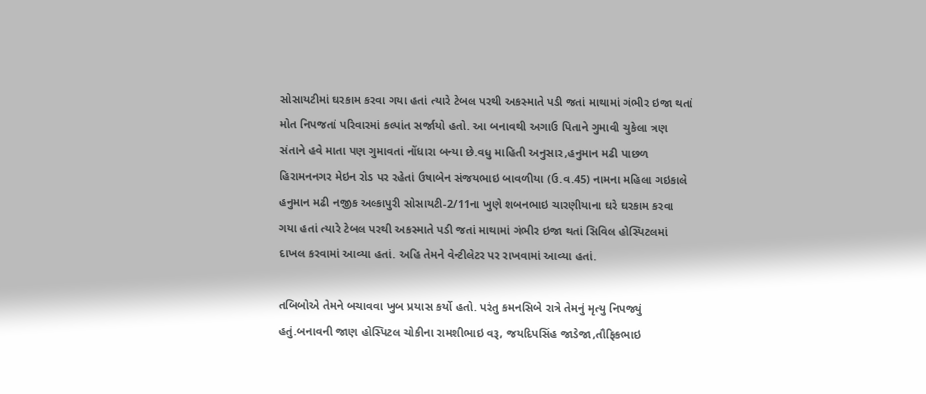સોસાયટીમાં ઘરકામ કરવા ગયા હતાં ત્યારે ટેબલ પરથી અકસ્માતે પડી જતાં માથામાં ગંભીર ઇજા થતાં મોત નિપજતાં પરિવારમાં કલ્પાંત સર્જાયો હતો. આ બનાવથી અગાઉ પિતાને ગુમાવી ચુકેલા ત્રણ સંતાને હવે માતા પણ ગુમાવતાં નોંધારા બન્યા છે.વધુ માહિતી અનુસાર,હનુમાન મઢી પાછળ હિરામનનગર મેઇન રોડ પર રહેતાં ઉષાબેન સંજયભાઇ બાવળીયા (ઉ.વ.45) નામના મહિલા ગઇકાલે હનુમાન મઢી નજીક અલ્કાપુરી સોસાયટી-2/11ના ખુણે શબનભાઇ ચારણીયાના ઘરે ઘરકામ કરવા ગયા હતાં ત્યારે ટેબલ પરથી અકસ્માતે પડી જતાં માથામાં ગંભીર ઇજા થતાં સિવિલ હોસ્પિટલમાં દાખલ કરવામાં આવ્યા હતાં. અહિ તેમને વેન્ટીલેટર પર રાખવામાં આવ્યા હતાં.

તબિબોએ તેમને બચાવવા ખુબ પ્રયાસ કર્યો હતો. પરંતુ કમનસિબે રાત્રે તેમનું મૃત્યુ નિપજ્યું હતું.બનાવની જાણ હોસ્પિટલ ચોકીના રામશીભાઇ વરૂ, જયદિપસિંહ જાડેજા,તૌફિકભાઇ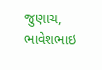જુણાચ, ભાવેશભાઇ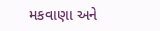મકવાણા અને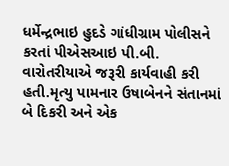ધર્મેન્દ્રભાઇ હુદડે ગાંધીગ્રામ પોલીસને કરતાં પીએસઆઇ પી.બી. વારોતરીયાએ જરૂરી કાર્યવાહી કરી હતી.મૃત્યુ પામનાર ઉષાબેનને સંતાનમાં બે દિકરી અને એક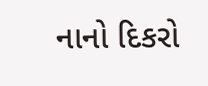નાનો દિકરો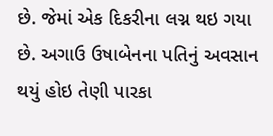છે. જેમાં એક દિકરીના લગ્ન થઇ ગયા છે. અગાઉ ઉષાબેનના પતિનું અવસાન થયું હોઇ તેણી પારકા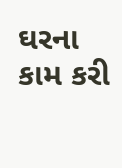ઘરના કામ કરી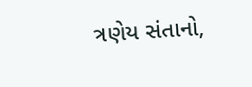ત્રણેય સંતાનો,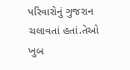પરિવારોનું ગુજરાન ચલાવતાં હતાં.તેઓ ખુબ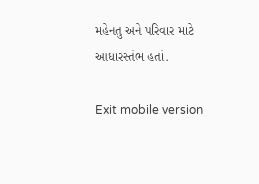મહેનતુ અને પરિવાર માટે આધારસ્તંભ હતાં.

Exit mobile version